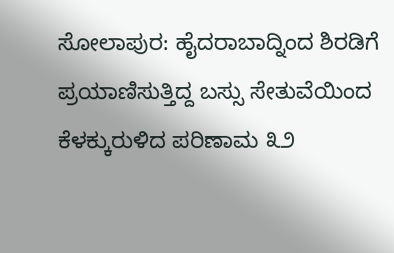ಸೋಲಾಪುರ: ಹೈದರಾಬಾದ್ನಿಂದ ಶಿರಡಿಗೆ ಪ್ರಯಾಣಿಸುತ್ತಿದ್ದ ಬಸ್ಸು ಸೇತುವೆಯಿಂದ ಕೆಳಕ್ಕುರುಳಿದ ಪರಿಣಾಮ ೩೨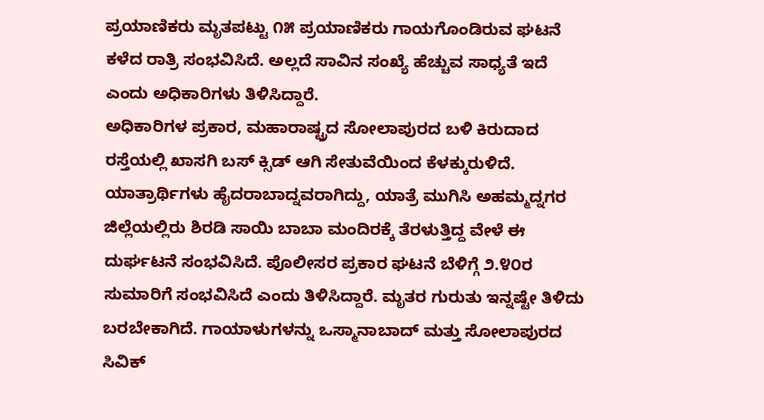ಪ್ರಯಾಣಿಕರು ಮೃತಪಟ್ಟು ೧೫ ಪ್ರಯಾಣಿಕರು ಗಾಯಗೊಂಡಿರುವ ಘಟನೆ ಕಳೆದ ರಾತ್ರಿ ಸಂಭವಿಸಿದೆ. ಅಲ್ಲದೆ ಸಾವಿನ ಸಂಖ್ಯೆ ಹೆಚ್ಚುವ ಸಾಧ್ಯತೆ ಇದೆ ಎಂದು ಅಧಿಕಾರಿಗಳು ತಿಳಿಸಿದ್ದಾರೆ.
ಅಧಿಕಾರಿಗಳ ಪ್ರಕಾರ, ಮಹಾರಾಷ್ಟ್ರದ ಸೋಲಾಪುರದ ಬಳಿ ಕಿರುದಾದ ರಸ್ತೆಯಲ್ಲಿ ಖಾಸಗಿ ಬಸ್ ಕ್ಸಿಡ್ ಆಗಿ ಸೇತುವೆಯಿಂದ ಕೆಳಕ್ಕುರುಳಿದೆ. ಯಾತ್ರಾರ್ಥಿಗಳು ಹೈದರಾಬಾದ್ನವರಾಗಿದ್ದು, ಯಾತ್ರೆ ಮುಗಿಸಿ ಅಹಮ್ಮದ್ನಗರ ಜಿಲ್ಲೆಯಲ್ಲಿರು ಶಿರಡಿ ಸಾಯಿ ಬಾಬಾ ಮಂದಿರಕ್ಕೆ ತೆರಳುತ್ತಿದ್ದ ವೇಳೆ ಈ ದುರ್ಘಟನೆ ಸಂಭವಿಸಿದೆ. ಪೊಲೀಸರ ಪ್ರಕಾರ ಘಟನೆ ಬೆಳಿಗ್ಗೆ ೨.೪೦ರ ಸುಮಾರಿಗೆ ಸಂಭವಿಸಿದೆ ಎಂದು ತಿಳಿಸಿದ್ದಾರೆ. ಮೃತರ ಗುರುತು ಇನ್ನಷ್ಟೇ ತಿಳಿದು ಬರಬೇಕಾಗಿದೆ. ಗಾಯಾಳುಗಳನ್ನು ಒಸ್ಮಾನಾಬಾದ್ ಮತ್ತು ಸೋಲಾಪುರದ ಸಿವಿಕ್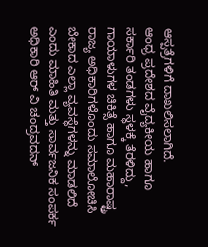ಆಸ್ಪತ್ರೆಗಳಿಗೆ ದಾಖಲಿಸಲಾಗಿದೆ.
ಆಂಧ್ರ ಪ್ರದೇಶದ ವೈದ್ಯಕೀಯ ಹಾಗೂ ಸರ್ಕಾರಿ ತಂಡಗಳು ಸ್ಥಳಕ್ಕೆ ತೆರಳಿದ್ದು, ಗಾಯಾಳುಗಳ ಚಿಕಿತ್ಸೆ ಹಾಗೂ ಮಹಾರಾಷ್ಟ್ರ ರಾಜ್ಯ ಅಧಿಕಾರಿಗಳೊಂದು ಸಮಾಲೋಚಿಸಿ ಬೇಕಾದ ಎಲ್ಲಾ ವ್ಯವಸ್ಥೆಗಳನ್ನು ಮಾಡಲಿದೆ ಎಂದು ಮಾಹಿತಿ ಮತ್ತು ಸಾರ್ವಜನಿಕ ಸಂಪರ್ಕ ಅಧಿಕಾರಿ ಆರ್ ವಿ ಚಂದ್ರವದನ್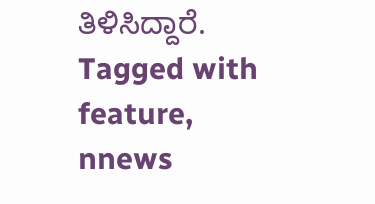ತಿಳಿಸಿದ್ದಾರೆ.
Tagged with
feature,
nnews